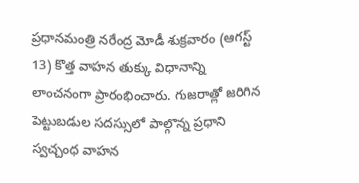ప్రధానమంత్రి నరేంద్ర మోడీ శుక్రవారం (ఆగస్ట్ 13) కొత్త వాహన తుక్కు విధానాన్ని లాంచనంగా ప్రారంభించారు. గుజరాత్లో జరిగిన పెట్టుబడుల సదస్సులో పాల్గొన్న ప్రధాని స్వచ్చంధ వాహన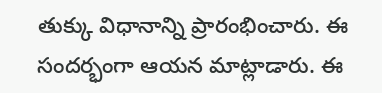తుక్కు విధానాన్ని ప్రారంభించారు. ఈ సందర్భంగా ఆయన మాట్లాడారు. ఈ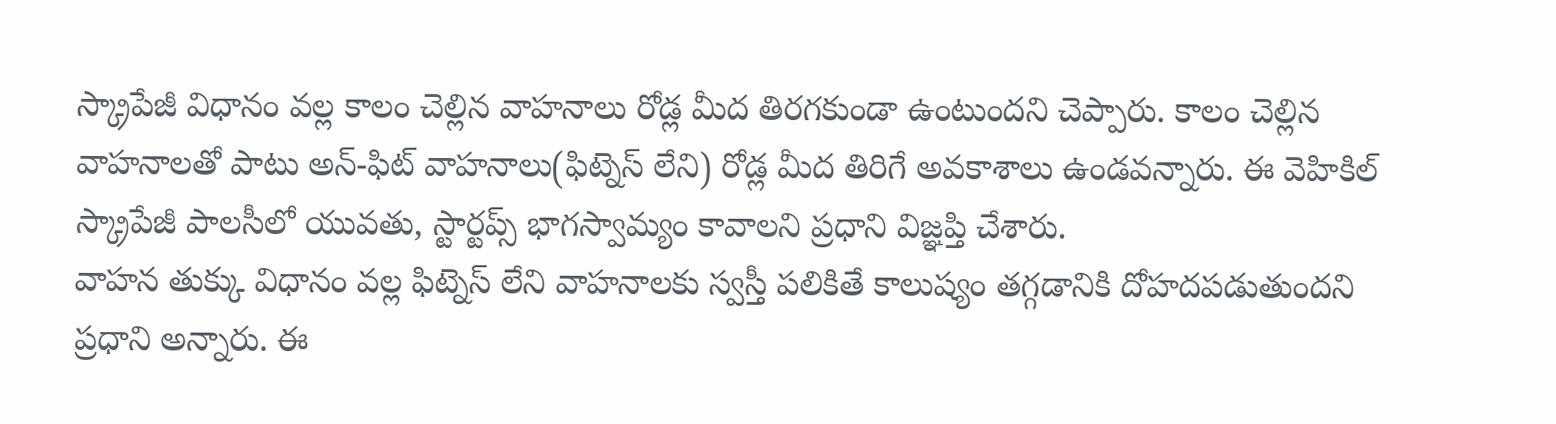స్క్రాపేజీ విధానం వల్ల కాలం చెల్లిన వాహనాలు రోడ్ల మీద తిరగకుండా ఉంటుందని చెప్పారు. కాలం చెల్లిన వాహనాలతో పాటు అన్-ఫిట్ వాహనాలు(ఫిట్నెస్ లేని) రోడ్ల మీద తిరిగే అవకాశాలు ఉండవన్నారు. ఈ వెహికిల్ స్క్రాపేజీ పాలసీలో యువతు, స్టార్టప్స్ భాగస్వామ్యం కావాలని ప్రధాని విజ్ఞప్తి చేశారు.
వాహన తుక్కు విధానం వల్ల ఫిట్నెస్ లేని వాహనాలకు స్వస్తీ పలికితే కాలుష్యం తగ్గడానికి దోహదపడుతుందని ప్రధాని అన్నారు. ఈ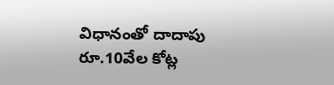విధానంతో దాదాపు రూ.10వేల కోట్ల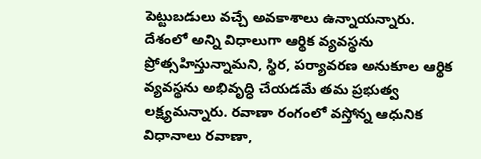పెట్టుబడులు వచ్చే అవకాశాలు ఉన్నాయన్నారు.
దేశంలో అన్ని విధాలుగా ఆర్థిక వ్యవస్థను ప్రోత్సహిస్తున్నామని, స్థిర, పర్యావరణ అనుకూల ఆర్థిక వ్యవస్థను అభివృద్ధి చేయడమే తమ ప్రభుత్వ లక్ష్యమన్నారు. రవాణా రంగంలో వస్తోన్న ఆధునిక విధానాలు రవాణా,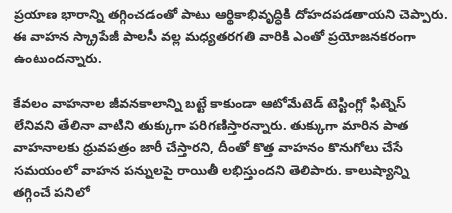ప్రయాణ భారాన్ని తగ్గించడంతో పాటు ఆర్థికాభివృద్ధికి దోహదపడతాయని చెప్పారు. ఈ వాహన స్క్రాపేజీ పాలసీ వల్ల మధ్యతరగతి వారికి ఎంతో ప్రయోజనకరంగా ఉంటుందన్నారు.

కేవలం వాహనాల జీవనకాలాన్ని బట్టే కాకుండా ఆటోమేటెడ్ టెస్టింగ్లో ఫిట్నెస్ లేనివని తేలినా వాటిని తుక్కుగా పరిగణిస్తారన్నారు. తుక్కుగా మారిన పాత వాహనాలకు ధ్రువపత్రం జారీ చేస్తారని, దీంతో కొత్త వాహనం కొనుగోలు చేసే సమయంలో వాహన పన్నులపై రాయితీ లభిస్తుందని తెలిపారు. కాలుష్యాన్ని తగ్గించే పనిలో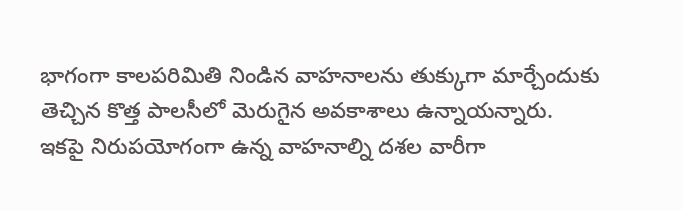భాగంగా కాలపరిమితి నిండిన వాహనాలను తుక్కుగా మార్చేందుకు తెచ్చిన కొత్త పాలసీలో మెరుగైన అవకాశాలు ఉన్నాయన్నారు.
ఇకపై నిరుపయోగంగా ఉన్న వాహనాల్ని దశల వారీగా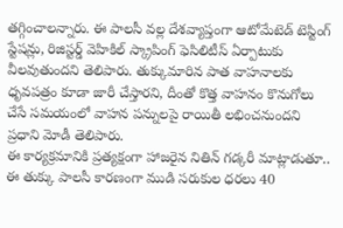తగ్గించాలన్నారు. ఈ పాలసీ వల్ల దేశవ్యాప్తంగా ఆటోమేటెడ్ టెస్టింగ్ స్టేషన్లు, రిజిస్టర్డ్ వెహికిల్ స్క్రాపింగ్ ఫెసిలిటీస్ ఏర్పాటుకు వీలవుతుందని తెలిపారు. తుక్కుమారిన పాత వాహనాలకు ధృవపత్రం కూడా జారీ చేస్తారని, దీంతో కొత్త వాహనం కొనుగోలు చేసే సమయంలో వాహన పన్నులపై రాయితీ లభించనుందని ప్రధాని మోడీ తెలిపారు.
ఈ కార్యక్రమానికి ప్రత్యక్షంగా హాజరైన నితిన్ గడ్కరీ మాట్లాడుతూ.. ఈ తుక్కు పాలసీ కారణంగా ముడి సరుకుల ధరలు 40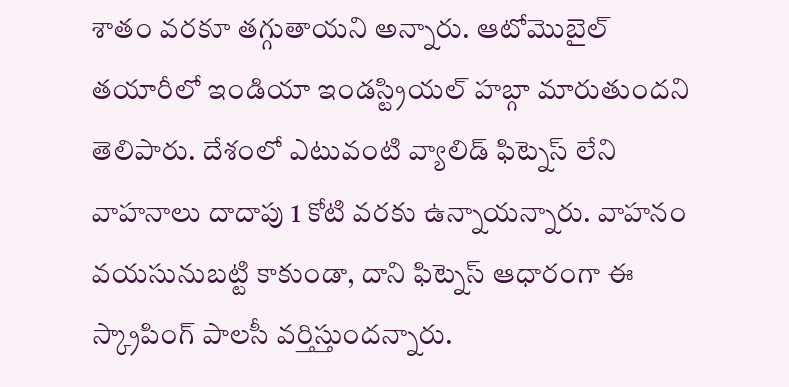శాతం వరకూ తగ్గుతాయని అన్నారు. ఆటోమొబైల్ తయారీలో ఇండియా ఇండస్ట్రియల్ హబ్గా మారుతుందని తెలిపారు. దేశంలో ఎటువంటి వ్యాలిడ్ ఫిట్నెస్ లేని వాహనాలు దాదాపు 1 కోటి వరకు ఉన్నాయన్నారు. వాహనం వయసునుబట్టి కాకుండా, దాని ఫిట్నెస్ ఆధారంగా ఈ స్క్రాపింగ్ పాలసీ వర్తిస్తుందన్నారు.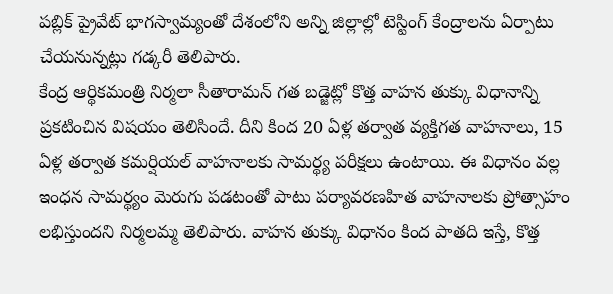పబ్లిక్ ప్రైవేట్ భాగస్వామ్యంతో దేశంలోని అన్ని జిల్లాల్లో టెస్టింగ్ కేంద్రాలను ఏర్పాటు చేయనున్నట్లు గడ్కరీ తెలిపారు.
కేంద్ర ఆర్థికమంత్రి నిర్మలా సీతారామన్ గత బడ్జెట్లో కొత్త వాహన తుక్కు విధానాన్ని ప్రకటించిన విషయం తెలిసిందే. దీని కింద 20 ఏళ్ల తర్వాత వ్యక్తిగత వాహనాలు, 15 ఏళ్ల తర్వాత కమర్షియల్ వాహనాలకు సామర్థ్య పరీక్షలు ఉంటాయి. ఈ విధానం వల్ల ఇంధన సామర్థ్యం మెరుగు పడటంతో పాటు పర్యావరణహిత వాహనాలకు ప్రోత్సాహం లభిస్తుందని నిర్మలమ్మ తెలిపారు. వాహన తుక్కు విధానం కింద పాతది ఇస్తే, కొత్త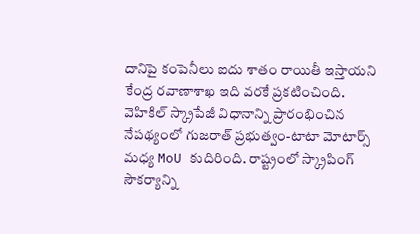దానిపై కంపెనీలు ఐదు శాతం రాయితీ ఇస్తాయని కేంద్ర రవాణాశాఖ ఇది వరకే ప్రకటించింది.
వెహికిల్ స్క్రాపేజీ విధానాన్ని ప్రారంభించిన నేపథ్యంలో గుజరాత్ ప్రభుత్వం-టాటా మోటార్స్ మధ్య MoU కుదిరింది. రాష్ట్రంలో స్క్రాపింగ్ సౌకర్యాన్ని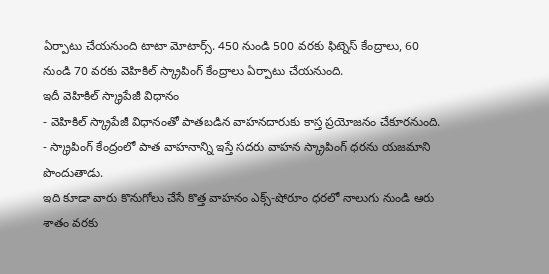ఏర్పాటు చేయనుంది టాటా మోటార్స్. 450 నుండి 500 వరకు ఫిట్నెస్ కేంద్రాలు, 60 నుండి 70 వరకు వెహికిల్ స్క్రాపింగ్ కేంద్రాలు ఏర్పాటు చేయనుంది.
ఇదీ వెహికిల్ స్క్రాపేజీ విధానం
- వెహికిల్ స్క్రాపేజీ విధానంతో పాతబడిన వాహనదారుకు కాస్త ప్రయోజనం చేకూరనుంది.
- స్క్రాపింగ్ కేంద్రంలో పాత వాహనాన్ని ఇస్తే సదరు వాహన స్క్రాపింగ్ ధరను యజమాని పొందుతాడు.
ఇది కూడా వారు కొనుగోలు చేసే కొత్త వాహనం ఎక్స్-షోరూం ధరలో నాలుగు నుండి ఆరు శాతం వరకు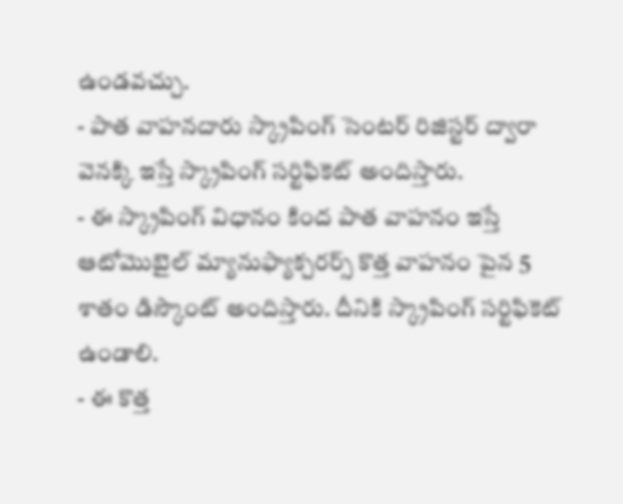ఉండవచ్చు.
- పాత వాహనదారు స్క్రాపింగ్ సెంటర్ రిజిస్టర్ ద్వారా వెనక్కి ఇస్తే స్క్రాపింగ్ సర్టిఫికెట్ అందిస్తారు.
- ఈ స్క్రాపింగ్ విధానం కింద పాత వాహనం ఇస్తే ఆటోమొబైల్ మ్యానుఫ్యాక్చరర్స్ కొత్త వాహనం పైన 5 శాతం డిస్కౌంట్ అందిస్తారు. దీనికి స్క్రాపింగ్ సర్టిఫికెట్ ఉండాలి.
- ఈ కొత్త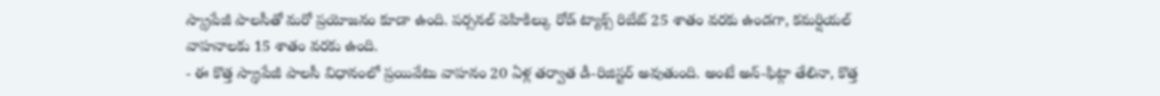స్క్రాపేజీ పాలసీతో మరో ప్రయోజనం కూడా ఉంది. పర్సనల్ వెహికిల్కు రోడ్ ట్యాక్స్ రిబేట్ 25 శాతం వరకు ఉండగా, కమర్షియల్ వాహనాలకు 15 శాతం వరకు ఉంది.
- ఈ కొత్త స్క్రాపేజీ పాలసీ విధానంలో ప్రయివేటు వాహనం 20 ఏళ్ల తర్వాత డీ-రిజిస్టర్ అవుతుంది. అంటే అన్-ఫిట్గా తేలినా, కొత్త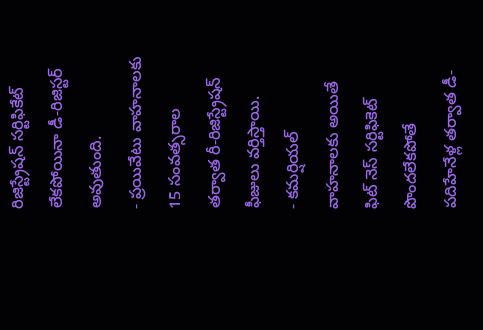రిజిస్ట్రేషన్ సర్టిఫికేట్ లేకపోయినా డీ-రిజిస్టర్ అవుతుంది.
- ప్రయివేటు వాహనాలకు 15 సంవత్సరాల తర్వాత రీ-రిజిస్ట్రేషన్ ఫీజులు వర్తిస్తాయి.
- కమర్షియల్ వాహనాలకు అయితే ఫిట్ నెస్ సర్టిఫికెట్ పొందలేకపోతే పదిహేనేళ్ల తర్వాత డీ-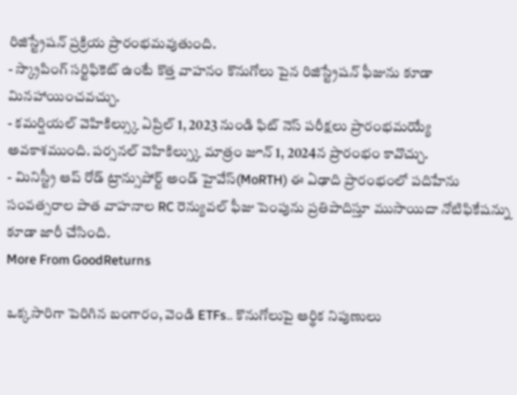రిజిస్ట్రేషన్ ప్రక్రియ ప్రారంభమవుతుంది.
- స్క్రాపింగ్ సర్టిఫికెట్ ఉంటే కొత్త వాహనం కొనుగోలు పైన రిజిస్ట్రేషన్ ఫీజును కూడా మినహాయించవచ్చు.
- కమర్షియల్ వెహికిల్స్కు ఏప్రిల్ 1, 2023 నుండి ఫిట్ నెస్ పరీక్షలు ప్రారంభమయ్యే అవకాశముంది. పర్సనల్ వెహికిల్స్కు మాత్రం జూన్ 1, 2024న ప్రారంభం కావొచ్చు.
- మినిస్ట్రీ ఆప్ రోడ్ ట్రాన్సుపోర్ట్ అండ్ హైవేస్(MoRTH) ఈ ఏఢాది ప్రారంభంలో పదిహేను సంవత్సరాల పాత వాహనాల RC రెన్యువల్ ఫీజు పెంపును ప్రతిపాదిస్తూ ముసాయిదా నోటిఫికేషన్ను కూడా జారీ చేసింది.
More From GoodReturns

ఒక్కసారిగా పెరిగిన బంగారం, వెండి ETFs.. కొనుగోలుపై ఆర్థిక నిపుణులు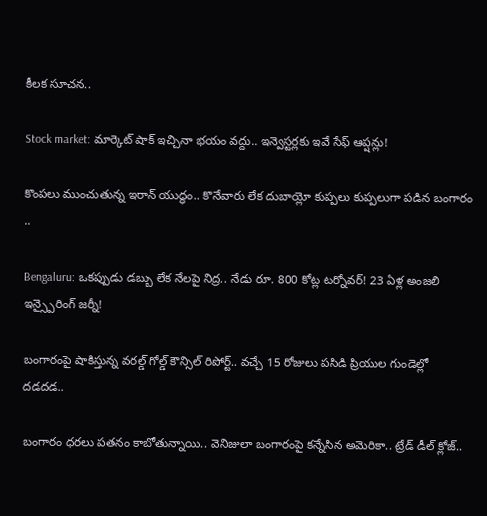కీలక సూచన..

Stock market: మార్కెట్ షాక్ ఇచ్చినా భయం వద్దు.. ఇన్వెస్టర్లకు ఇవే సేఫ్ ఆప్షన్లు!

కొంపలు ముంచుతున్న ఇరాన్ యుద్ధం.. కొనేవారు లేక దుబాయ్లో కుప్పలు కుప్పలుగా పడిన బంగారం ..

Bengaluru: ఒకప్పుడు డబ్బు లేక నేలపై నిద్ర.. నేడు రూ. 800 కోట్ల టర్నోవర్! 23 ఏళ్ల అంజలి ఇన్స్పైరింగ్ జర్నీ!

బంగారంపై షాకిస్తున్న వరల్డ్ గోల్డ్ కౌన్సిల్ రిపోర్ట్.. వచ్చే 15 రోజులు పసిడి ప్రియుల గుండెల్లో దడదడ..

బంగారం ధరలు పతనం కాబోతున్నాయి.. వెనిజులా బంగారంపై కన్నేసిన అమెరికా.. ట్రేడ్ డీల్ క్లోజ్..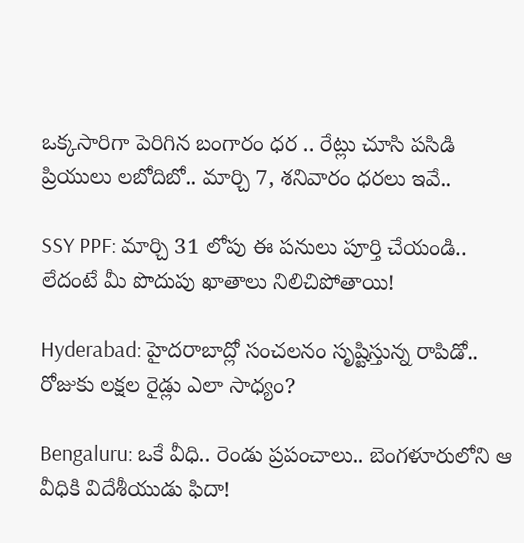ఒక్కసారిగా పెరిగిన బంగారం ధర .. రేట్లు చూసి పసిడి ప్రియులు లబోదిబో.. మార్చి 7, శనివారం ధరలు ఇవే..

SSY PPF: మార్చి 31 లోపు ఈ పనులు పూర్తి చేయండి.. లేదంటే మీ పొదుపు ఖాతాలు నిలిచిపోతాయి!

Hyderabad: హైదరాబాద్లో సంచలనం సృష్టిస్తున్న రాపిడో.. రోజుకు లక్షల రైడ్లు ఎలా సాధ్యం?

Bengaluru: ఒకే వీధి.. రెండు ప్రపంచాలు.. బెంగళూరులోని ఆ వీధికి విదేశీయుడు ఫిదా!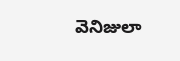వెనిజులా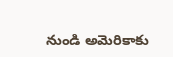నుండి అమెరికాకు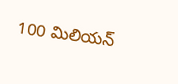100 మిలియన్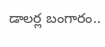డాలర్ల బంగారం..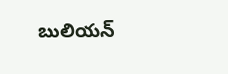బులియన్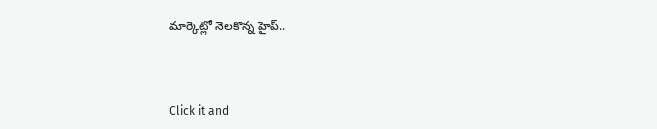మార్కెట్లో నెలకొన్న హైప్..



Click it and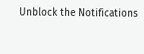Unblock the Notifications